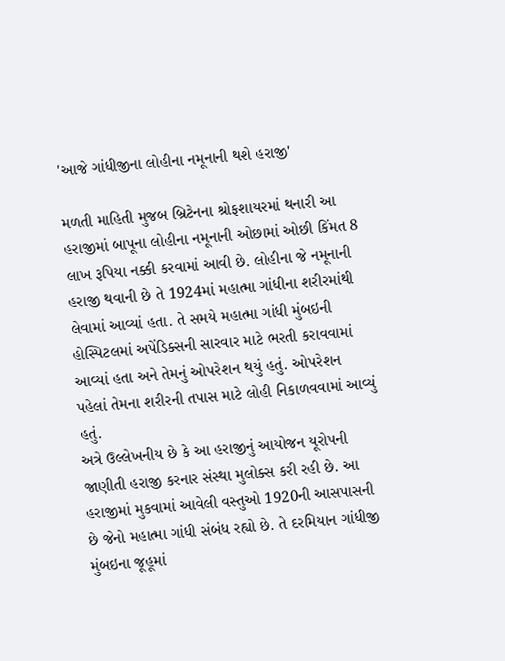'આજે ગાંધીજીના લોહીના નમૂનાની થશે હરાજી'

મળતી માહિતી મુજબ બ્રિટેનના શ્રોફશાયરમાં થનારી આ હરાજીમાં બાપૂના લોહીના નમૂનાની ઓછામાં ઓછી કિંમત 8 લાખ રૂપિયા નક્કી કરવામાં આવી છે. લોહીના જે નમૂનાની હરાજી થવાની છે તે 1924માં મહાત્મા ગાંધીના શરીરમાંથી લેવામાં આવ્યાં હતા. તે સમયે મહાત્મા ગાંધી મુંબઇની હોસ્પિટલમાં અપેંડિક્સની સારવાર માટે ભરતી કરાવવામાં આવ્યાં હતા અને તેમનું ઓપરેશન થયું હતું. ઓપરેશન પહેલાં તેમના શરીરની તપાસ માટે લોહી નિકાળવવામાં આવ્યું હતું.
અત્રે ઉલ્લેખનીય છે કે આ હરાજીનું આયોજન યૂરોપની જાણીતી હરાજી કરનાર સંસ્થા મુલોક્સ કરી રહી છે. આ હરાજીમાં મુકવામાં આવેલી વસ્તુઓ 1920ની આસપાસની છે જેનો મહાત્મા ગાંધી સંબંધ રહ્યો છે. તે દરમિયાન ગાંધીજી મુંબઇના જૂહૂમાં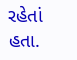રહેતાં હતા.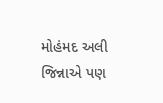મોહંમદ અલી જિન્નાએ પણ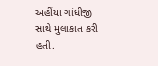અહીંયા ગાંધીજી સાથે મુલાકાત કરી હતી.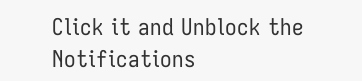Click it and Unblock the Notifications